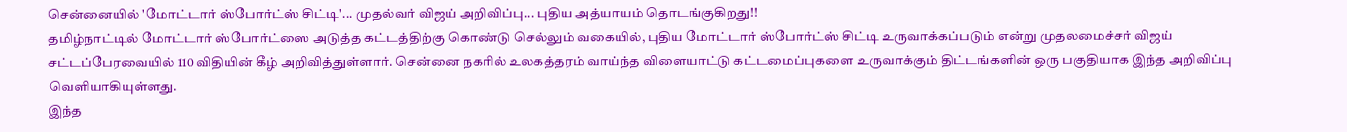சென்னையில் 'மோட்டார் ஸ்போர்ட்ஸ் சிட்டி'... முதல்வர் விஜய் அறிவிப்பு... புதிய அத்யாயம் தொடங்குகிறது!!
தமிழ்நாட்டில் மோட்டார் ஸ்போர்ட்ஸை அடுத்த கட்டத்திற்கு கொண்டு செல்லும் வகையில், புதிய மோட்டார் ஸ்போர்ட்ஸ் சிட்டி உருவாக்கப்படும் என்று முதலமைச்சர் விஜய் சட்டப்பேரவையில் 110 விதியின் கீழ் அறிவித்துள்ளார். சென்னை நகரில் உலகத்தரம் வாய்ந்த விளையாட்டு கட்டமைப்புகளை உருவாக்கும் திட்டங்களின் ஒரு பகுதியாக இந்த அறிவிப்பு வெளியாகியுள்ளது.
இந்த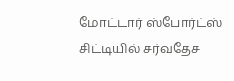மோட்டார் ஸ்போர்ட்ஸ் சிட்டியில் சர்வதேச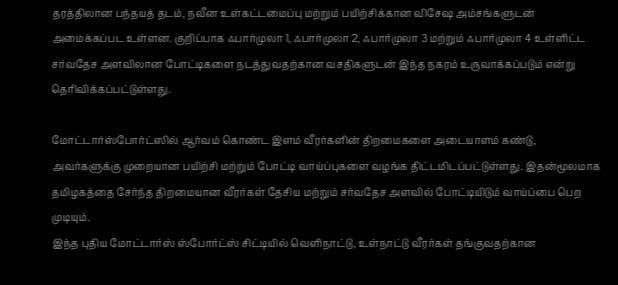தரத்திலான பந்தயத் தடம், நவீன உள்கட்டமைப்பு மற்றும் பயிற்சிக்கான விசேஷ அம்சங்களுடன் அமைக்கப்பட உள்ளன. குறிப்பாக ஃபார்முலா 1, ஃபார்முலா 2, ஃபார்முலா 3 மற்றும் ஃபார்முலா 4 உள்ளிட்ட சர்வதேச அளவிலான போட்டிகளை நடத்துவதற்கான வசதிகளுடன் இந்த நகரம் உருவாக்கப்படும் என்று தெரிவிக்கப்பட்டுள்ளது.

மோட்டார்ஸ்போர்ட்ஸில் ஆர்வம் கொண்ட இளம் வீரர்களின் திறமைகளை அடையாளம் கண்டு, அவர்களுக்கு முறையான பயிற்சி மற்றும் போட்டி வாய்ப்புகளை வழங்க திட்டமிடப்பட்டுள்ளது. இதன்மூலமாக தமிழகத்தை சேர்ந்த திறமையான வீரர்கள் தேசிய மற்றும் சர்வதேச அளவில் போட்டியிடும் வாய்ப்பை பெற முடியும்.
இந்த புதிய மோட்டார்ஸ் ஸ்போர்ட்ஸ் சிட்டியில் வெளிநாட்டு, உள்நாட்டு வீரர்கள் தங்குவதற்கான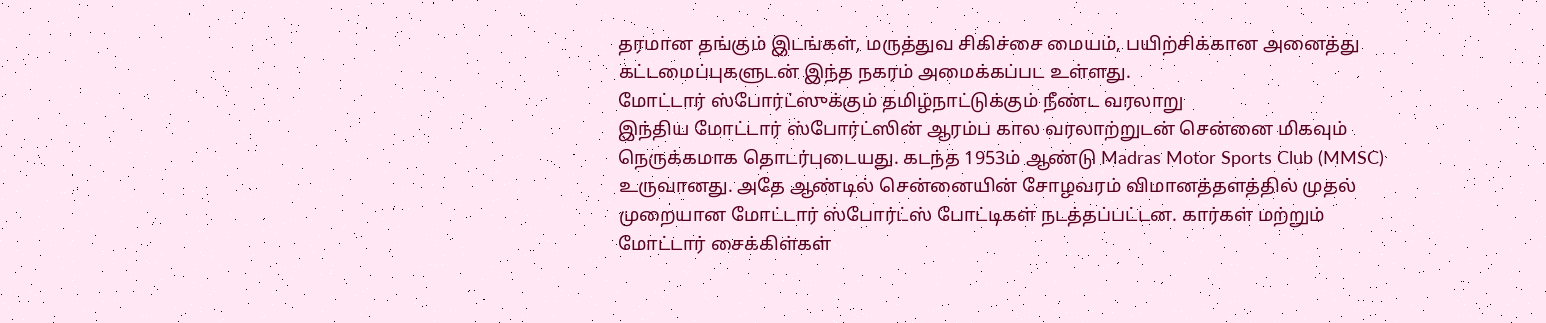தரமான தங்கும் இடங்கள், மருத்துவ சிகிச்சை மையம், பயிற்சிக்கான அனைத்து கட்டமைப்புகளுடன் இந்த நகரம் அமைக்கப்பட உள்ளது.
மோட்டார் ஸ்போர்ட்ஸுக்கும் தமிழ்நாட்டுக்கும் நீண்ட வரலாறு
இந்திய மோட்டார் ஸ்போர்ட்ஸின் ஆரம்ப கால வரலாற்றுடன் சென்னை மிகவும் நெருக்கமாக தொடர்புடையது. கடந்த 1953ம் ஆண்டு Madras Motor Sports Club (MMSC) உருவானது. அதே ஆண்டில் சென்னையின் சோழவரம் விமானத்தளத்தில் முதல் முறையான மோட்டார் ஸ்போர்ட்ஸ் போட்டிகள் நடத்தப்பட்டன. கார்கள் மற்றும் மோட்டார் சைக்கிள்கள்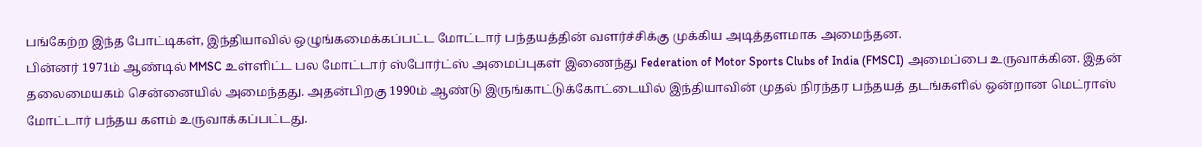பங்கேற்ற இந்த போட்டிகள், இந்தியாவில் ஒழுங்கமைக்கப்பட்ட மோட்டார் பந்தயத்தின் வளர்ச்சிக்கு முக்கிய அடித்தளமாக அமைந்தன.
பின்னர் 1971ம் ஆண்டில் MMSC உள்ளிட்ட பல மோட்டார் ஸ்போர்ட்ஸ் அமைப்புகள் இணைந்து Federation of Motor Sports Clubs of India (FMSCI) அமைப்பை உருவாக்கின. இதன் தலைமையகம் சென்னையில் அமைந்தது. அதன்பிறகு 1990ம் ஆண்டு இருங்காட்டுக்கோட்டையில் இந்தியாவின் முதல் நிரந்தர பந்தயத் தடங்களில் ஒன்றான மெட்ராஸ் மோட்டார் பந்தய களம் உருவாக்கப்பட்டது.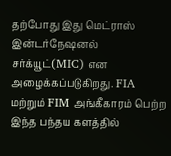தற்போது இது மெட்ராஸ் இன்டர்நேஷனல் சர்க்யூட்(MIC) என அழைக்கப்படுகிறது. FIA மற்றும் FIM அங்கீகாரம் பெற்ற இந்த பந்தய களத்தில்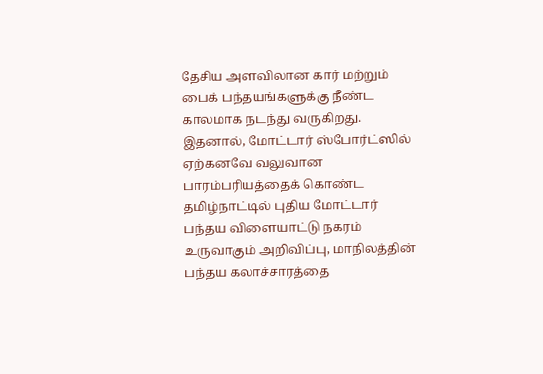தேசிய அளவிலான கார் மற்றும் பைக் பந்தயங்களுக்கு நீண்ட காலமாக நடந்து வருகிறது.
இதனால், மோட்டார் ஸ்போர்ட்ஸில் ஏற்கனவே வலுவான பாரம்பரியத்தைக் கொண்ட தமிழ்நாட்டில் புதிய மோட்டார் பந்தய விளையாட்டு நகரம் உருவாகும் அறிவிப்பு, மாநிலத்தின் பந்தய கலாச்சாரத்தை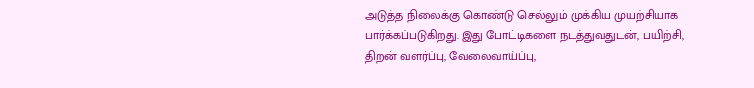அடுத்த நிலைக்கு கொண்டு செல்லும் முக்கிய முயற்சியாக பார்க்கப்படுகிறது. இது போட்டிகளை நடத்துவதுடன், பயிற்சி, திறன் வளர்ப்பு, வேலைவாய்ப்பு,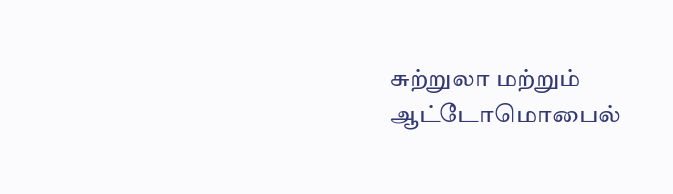சுற்றுலா மற்றும் ஆட்டோமொபைல்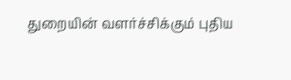துறையின் வளர்ச்சிக்கும் புதிய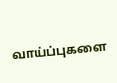வாய்ப்புகளை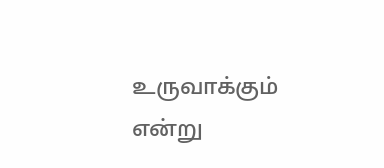உருவாக்கும் என்று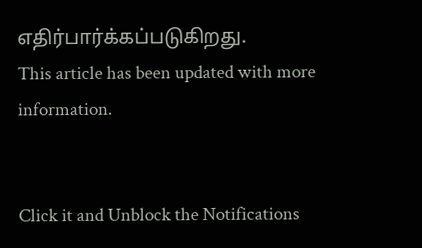எதிர்பார்க்கப்படுகிறது.
This article has been updated with more information.


Click it and Unblock the Notifications